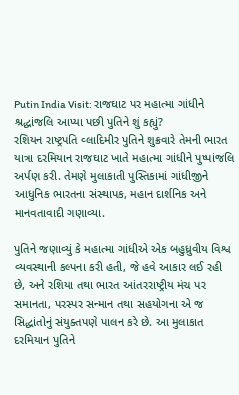Putin India Visit: રાજઘાટ પર મહાત્મા ગાંધીને શ્રદ્ધાંજલિ આપ્યા પછી પુતિને શું કહ્યું?
રશિયન રાષ્ટ્રપતિ વ્લાદિમીર પુતિને શુક્રવારે તેમની ભારત યાત્રા દરમિયાન રાજઘાટ ખાતે મહાત્મા ગાંધીને પુષ્પાંજલિ અર્પણ કરી. તેમણે મુલાકાતી પુસ્તિકામાં ગાંધીજીને આધુનિક ભારતના સંસ્થાપક, મહાન દાર્શનિક અને માનવતાવાદી ગણાવ્યા.

પુતિને જણાવ્યું કે મહાત્મા ગાંધીએ એક બહુધ્રુવીય વિશ્વ વ્યવસ્થાની કલ્પના કરી હતી, જે હવે આકાર લઈ રહી છે, અને રશિયા તથા ભારત આંતરરાષ્ટ્રીય મંચ પર સમાનતા, પરસ્પર સન્માન તથા સહયોગના એ જ સિદ્ધાંતોનું સંયુક્તપણે પાલન કરે છે. આ મુલાકાત દરમિયાન પુતિને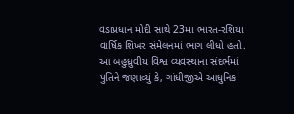વડાપ્રધાન મોદી સાથે 23મા ભારત-રશિયા વાર્ષિક શિખર સંમેલનમાં ભાગ લીધો હતો.
આ બહુધ્રુવીય વિશ્વ વ્યવસ્થાના સંદર્ભમાં પુતિને જણાવ્યું કે, ગાંધીજીએ આધુનિક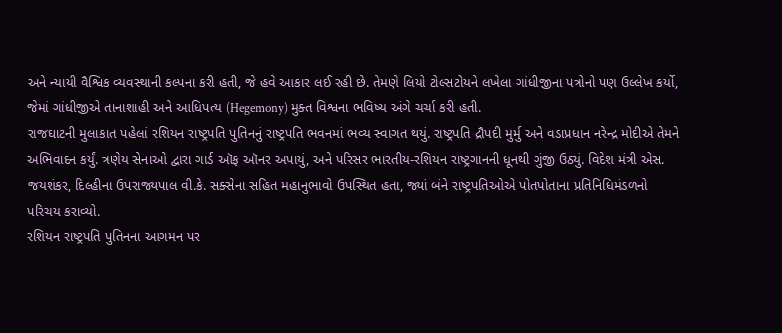અને ન્યાયી વૈશ્વિક વ્યવસ્થાની કલ્પના કરી હતી, જે હવે આકાર લઈ રહી છે. તેમણે લિયો ટોલ્સટોયને લખેલા ગાંધીજીના પત્રોનો પણ ઉલ્લેખ કર્યો, જેમાં ગાંધીજીએ તાનાશાહી અને આધિપત્ય (Hegemony) મુક્ત વિશ્વના ભવિષ્ય અંગે ચર્ચા કરી હતી.
રાજઘાટની મુલાકાત પહેલાં રશિયન રાષ્ટ્રપતિ પુતિનનું રાષ્ટ્રપતિ ભવનમાં ભવ્ય સ્વાગત થયું. રાષ્ટ્રપતિ દ્રૌપદી મુર્મુ અને વડાપ્રધાન નરેન્દ્ર મોદીએ તેમને અભિવાદન કર્યું. ત્રણેય સેનાઓ દ્વારા ગાર્ડ ઑફ ઑનર અપાયું, અને પરિસર ભારતીય-રશિયન રાષ્ટ્રગાનની ધૂનથી ગુંજી ઉઠ્યું. વિદેશ મંત્રી એસ. જયશંકર, દિલ્હીના ઉપરાજ્યપાલ વી.કે. સક્સેના સહિત મહાનુભાવો ઉપસ્થિત હતા, જ્યાં બંને રાષ્ટ્રપતિઓએ પોતપોતાના પ્રતિનિધિમંડળનો પરિચય કરાવ્યો.
રશિયન રાષ્ટ્રપતિ પુતિનના આગમન પર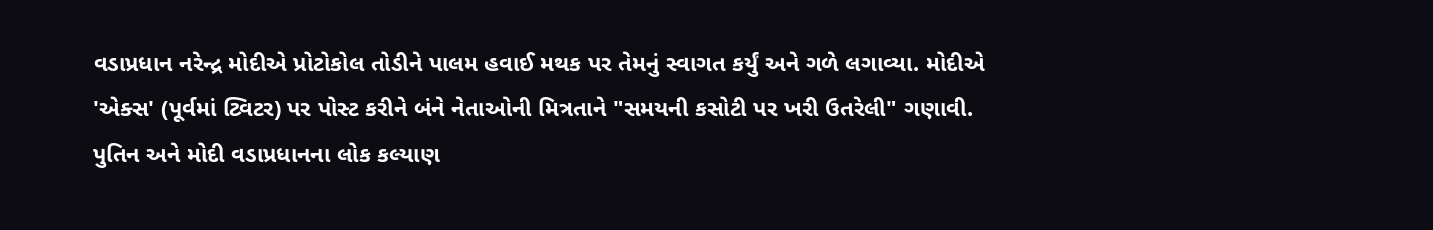વડાપ્રધાન નરેન્દ્ર મોદીએ પ્રોટોકોલ તોડીને પાલમ હવાઈ મથક પર તેમનું સ્વાગત કર્યું અને ગળે લગાવ્યા. મોદીએ 'એક્સ' (પૂર્વમાં ટ્વિટર) પર પોસ્ટ કરીને બંને નેતાઓની મિત્રતાને "સમયની કસોટી પર ખરી ઉતરેલી" ગણાવી. પુતિન અને મોદી વડાપ્રધાનના લોક કલ્યાણ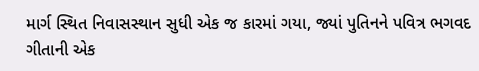માર્ગ સ્થિત નિવાસસ્થાન સુધી એક જ કારમાં ગયા, જ્યાં પુતિનને પવિત્ર ભગવદ ગીતાની એક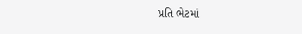પ્રતિ ભેટમાં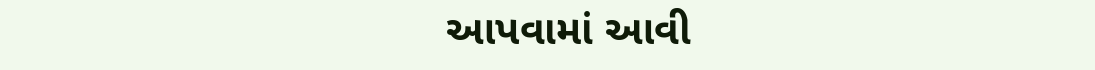આપવામાં આવી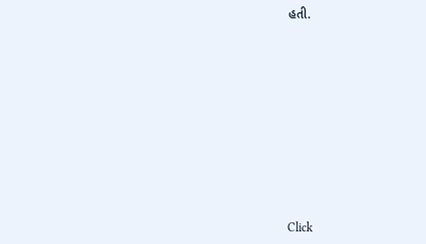હતી.












Click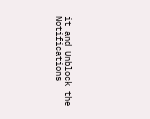it and Unblock the Notifications